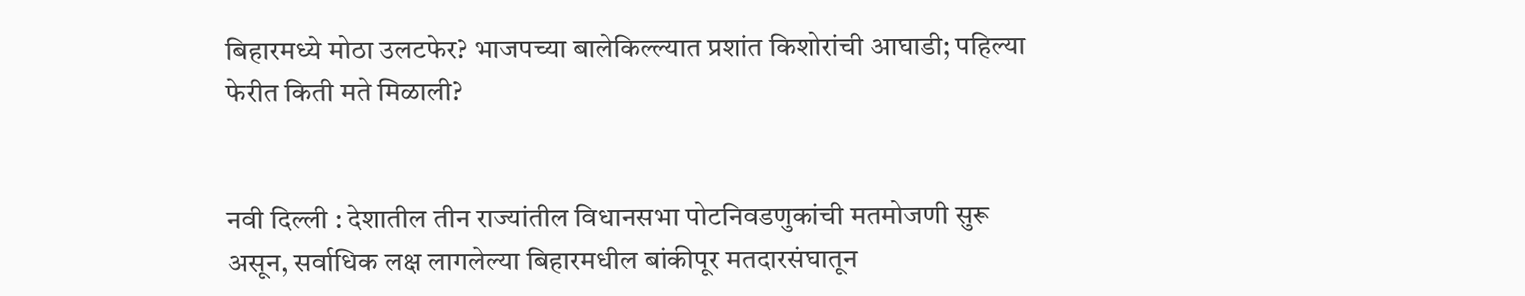बिहारमध्ये मोठा उलटफेर? भाजपच्या बालेकिल्ल्यात प्रशांत किशोरांची आघाडी; पहिल्या फेरीत किती मते मिळाली?


नवी दिल्ली : देशातील तीन राज्यांतील विधानसभा पोटनिवडणुकांची मतमोजणी सुरू असून, सर्वाधिक लक्ष लागलेल्या बिहारमधील बांकीपूर मतदारसंघातून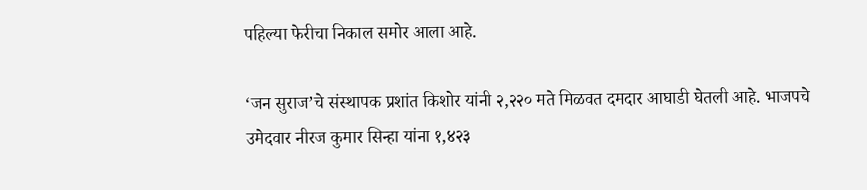पहिल्या फेरीचा निकाल समोर आला आहे.

‘जन सुराज’चे संस्थापक प्रशांत किशोर यांनी २,२२० मते मिळवत दमदार आघाडी घेतली आहे. भाजपचे उमेदवार नीरज कुमार सिन्हा यांना १,४२३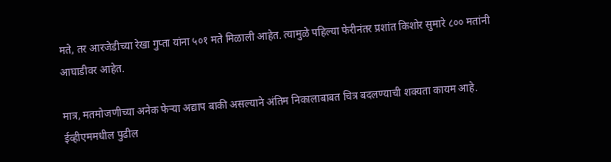मते, तर आरजेडीच्या रेखा गुप्ता यांना ५०१ मते मिळाली आहेत. त्यामुळे पहिल्या फेरीनंतर प्रशांत किशोर सुमारे ८०० मतांनी आघाडीवर आहेत.

मात्र, मतमोजणीच्या अनेक फेऱ्या अद्याप बाकी असल्याने अंतिम निकालाबाबत चित्र बदलण्याची शक्यता कायम आहे. ईव्हीएममधील पुढील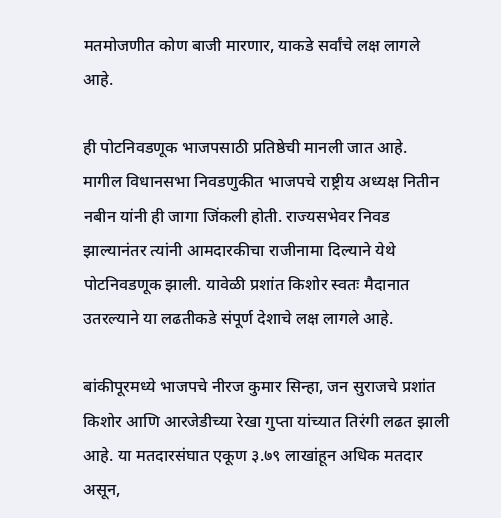मतमोजणीत कोण बाजी मारणार, याकडे सर्वांचे लक्ष लागले आहे.

ही पोटनिवडणूक भाजपसाठी प्रतिष्ठेची मानली जात आहे. मागील विधानसभा निवडणुकीत भाजपचे राष्ट्रीय अध्यक्ष नितीन नबीन यांनी ही जागा जिंकली होती. राज्यसभेवर निवड झाल्यानंतर त्यांनी आमदारकीचा राजीनामा दिल्याने येथे पोटनिवडणूक झाली. यावेळी प्रशांत किशोर स्वतः मैदानात उतरल्याने या लढतीकडे संपूर्ण देशाचे लक्ष लागले आहे.

बांकीपूरमध्ये भाजपचे नीरज कुमार सिन्हा, जन सुराजचे प्रशांत किशोर आणि आरजेडीच्या रेखा गुप्ता यांच्यात तिरंगी लढत झाली आहे. या मतदारसंघात एकूण ३.७९ लाखांहून अधिक मतदार असून,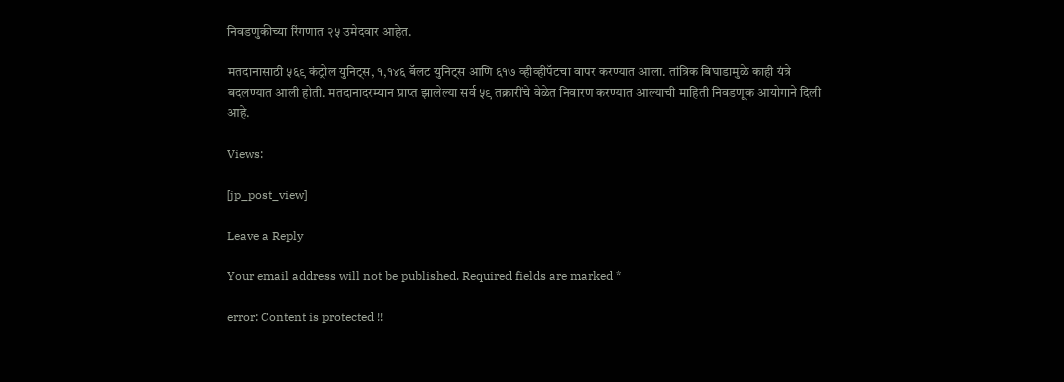निवडणुकीच्या रिंगणात २५ उमेदवार आहेत.

मतदानासाठी ५६९ कंट्रोल युनिट्स, १,१४६ बॅलट युनिट्स आणि ६१७ व्हीव्हीपॅटचा वापर करण्यात आला. तांत्रिक बिघाडामुळे काही यंत्रे बदलण्यात आली होती. मतदानादरम्यान प्राप्त झालेल्या सर्व ५९ तक्रारींचे वेळेत निवारण करण्यात आल्याची माहिती निवडणूक आयोगाने दिली आहे.

Views:

[jp_post_view]

Leave a Reply

Your email address will not be published. Required fields are marked *

error: Content is protected !!